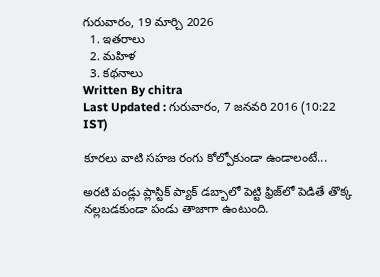గురువారం, 19 మార్చి 2026
  1. ఇతరాలు
  2. మహిళ
  3. కథనాలు
Written By chitra
Last Updated : గురువారం, 7 జనవరి 2016 (10:22 IST)

కూరలు వాటి సహజ రంగు కోల్పోకుండా ఉండాలంటే...

అరటి పండ్లు ప్లాస్టిక్ ప్యాక్ డబ్బాలో పెట్టి ఫ్రిజ్‌లో పెడితే తొక్క నల్లబడకుండా పండు తాజాగా ఉంటుంది.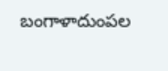బంగాళాదుంపల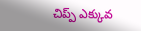చిప్ప్ ఎక్కువ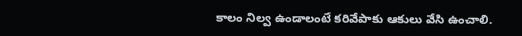కాలం నిల్వ ఉండాలంటే కరివేపాకు ఆకులు వేసి ఉంచాలి.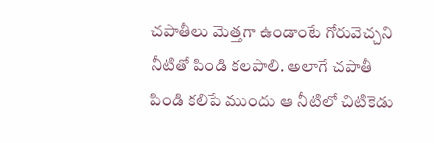చపాతీలు మెత్తగా ఉండాంటే గోరువెచ్చని నీటితో పిండి కలపాలి. అలాగే చపాతీ పిండి కలిపే ముందు ఆ నీటిలో చిటికెడు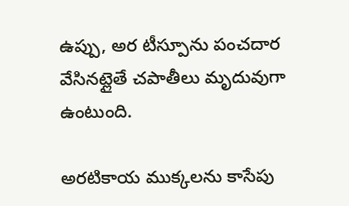ఉప్పు, అర టీస్పూను పంచదార వేసినట్లైతే చపాతీలు మృదువుగా ఉంటుంది.

అరటికాయ ముక్కలను కాసేపు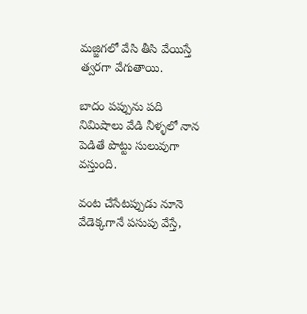మజ్జిగలో వేసి తీసి వేయిస్తే త్వరగా వేగుతాయి.

బాదం పప్పును పది నిమిషాలు వేడి నీళ్ళలో నాన పెడితే పొట్టు సులువుగా వస్తుంది.

వంట చేసేటప్పుడు నూనె వేడెక్కగానే పసుపు వేస్తే,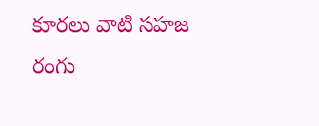కూరలు వాటి సహజ రంగు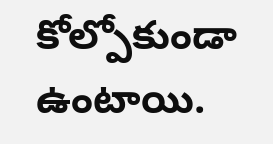కోల్పోకుండా ఉంటాయి.